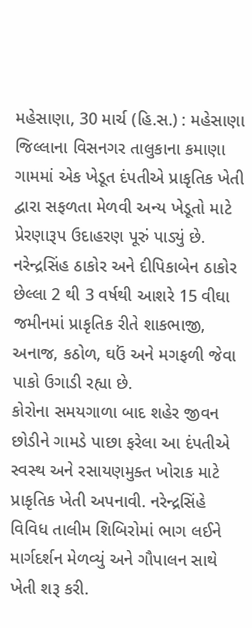મહેસાણા, 30 માર્ચ (હિ.સ.) : મહેસાણા જિલ્લાના વિસનગર તાલુકાના કમાણા ગામમાં એક ખેડૂત દંપતીએ પ્રાકૃતિક ખેતી દ્વારા સફળતા મેળવી અન્ય ખેડૂતો માટે પ્રેરણારૂપ ઉદાહરણ પૂરું પાડ્યું છે. નરેન્દ્રસિંહ ઠાકોર અને દીપિકાબેન ઠાકોર છેલ્લા 2 થી 3 વર્ષથી આશરે 15 વીઘા જમીનમાં પ્રાકૃતિક રીતે શાકભાજી, અનાજ, કઠોળ, ઘઉં અને મગફળી જેવા પાકો ઉગાડી રહ્યા છે.
કોરોના સમયગાળા બાદ શહેર જીવન છોડીને ગામડે પાછા ફરેલા આ દંપતીએ સ્વસ્થ અને રસાયણમુક્ત ખોરાક માટે પ્રાકૃતિક ખેતી અપનાવી. નરેન્દ્રસિંહે વિવિધ તાલીમ શિબિરોમાં ભાગ લઈને માર્ગદર્શન મેળવ્યું અને ગૌપાલન સાથે ખેતી શરૂ કરી.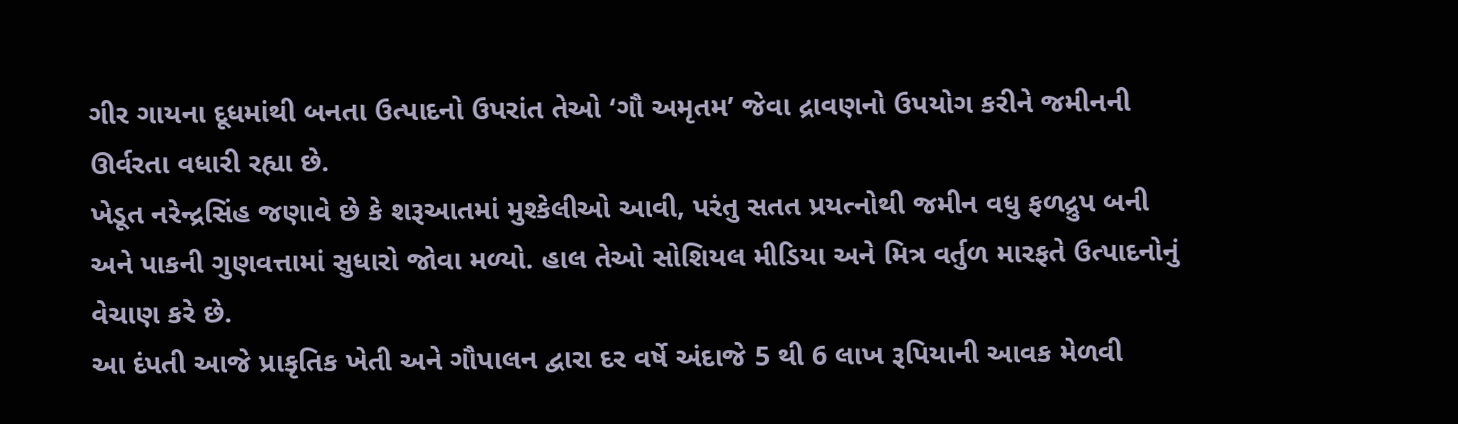ગીર ગાયના દૂધમાંથી બનતા ઉત્પાદનો ઉપરાંત તેઓ ‘ગૌ અમૃતમ’ જેવા દ્રાવણનો ઉપયોગ કરીને જમીનની ઊર્વરતા વધારી રહ્યા છે.
ખેડૂત નરેન્દ્રસિંહ જણાવે છે કે શરૂઆતમાં મુશ્કેલીઓ આવી, પરંતુ સતત પ્રયત્નોથી જમીન વધુ ફળદ્રુપ બની અને પાકની ગુણવત્તામાં સુધારો જોવા મળ્યો. હાલ તેઓ સોશિયલ મીડિયા અને મિત્ર વર્તુળ મારફતે ઉત્પાદનોનું વેચાણ કરે છે.
આ દંપતી આજે પ્રાકૃતિક ખેતી અને ગૌપાલન દ્વારા દર વર્ષે અંદાજે 5 થી 6 લાખ રૂપિયાની આવક મેળવી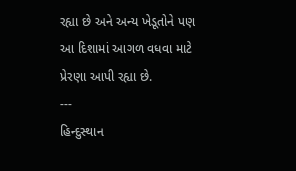રહ્યા છે અને અન્ય ખેડૂતોને પણ આ દિશામાં આગળ વધવા માટે પ્રેરણા આપી રહ્યા છે.
---
હિન્દુસ્થાન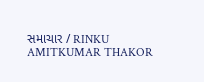સમાચાર / RINKU AMITKUMAR THAKOR